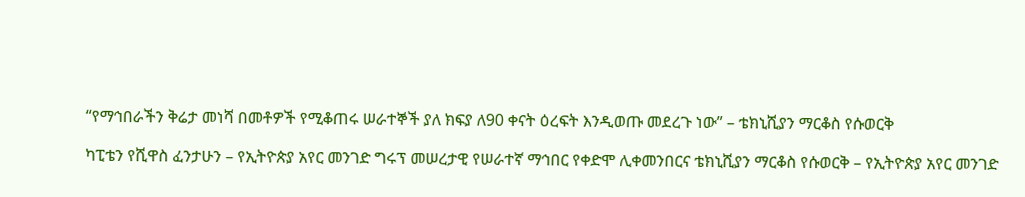“የማኅበራችን ቅሬታ መነሻ በመቶዎች የሚቆጠሩ ሠራተኞች ያለ ክፍያ ለ90 ቀናት ዕረፍት እንዲወጡ መደረጉ ነው” – ቴክኒሺያን ማርቆስ የሱወርቅ

ካፒቴን የሺዋስ ፈንታሁን – የኢትዮጵያ አየር መንገድ ግሩፕ መሠረታዊ የሠራተኛ ማኅበር የቀድሞ ሊቀመንበርና ቴክኒሺያን ማርቆስ የሱወርቅ – የኢትዮጵያ አየር መንገድ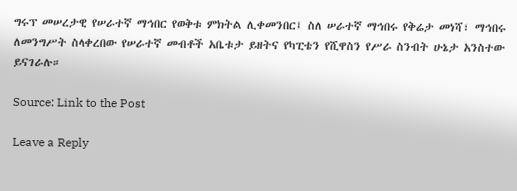ግሩፕ መሠረታዊ የሠራተኛ ማኅበር የወቅቱ ምክትል ሊቀመንበር፤ ስለ ሠራተኛ ማኅበሩ የቅሬታ መነሻ፣ ማኅበሩ ለመንግሥት ስላቀረበው የሠራተኛ መብቶች አቤቱታ ይዘትና የካፒቴን የሺዋስን የሥራ ስንብት ሁኔታ አንስተው ይናገራሉ።

Source: Link to the Post

Leave a Reply